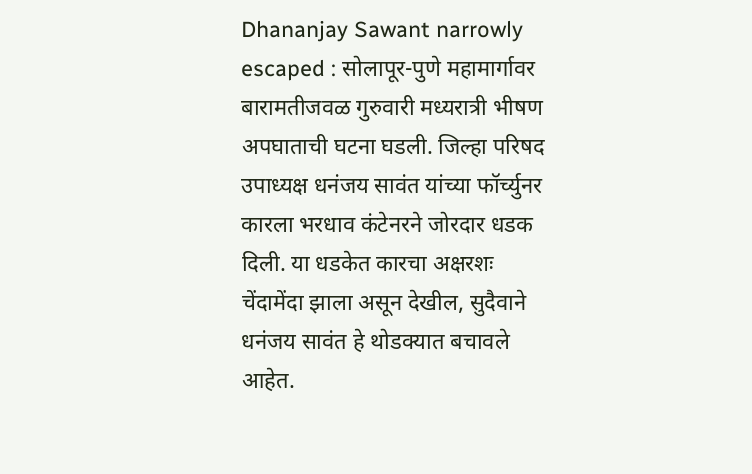Dhananjay Sawant narrowly escaped : सोलापूर-पुणे महामार्गावर बारामतीजवळ गुरुवारी मध्यरात्री भीषण अपघाताची घटना घडली. जिल्हा परिषद उपाध्यक्ष धनंजय सावंत यांच्या फॉर्च्युनर कारला भरधाव कंटेनरने जोरदार धडक दिली. या धडकेत कारचा अक्षरशः चेंदामेंदा झाला असून देखील, सुदैवाने धनंजय सावंत हे थोडक्यात बचावले आहेत.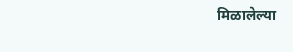मिळालेल्या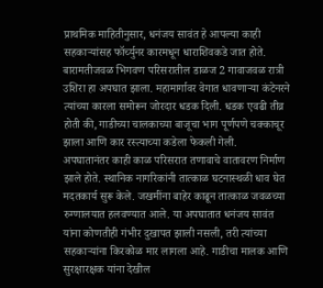प्राथमिक माहितीनुसार, धनंजय सावंत हे आपल्या काही सहकाऱ्यांसह फॉर्च्युनर कारमधून धाराशिवकडे जात होते. बारामतीजवळ भिगवण परिसरातील डाळज 2 गावाजवळ रात्री उशिरा हा अपघात झाला. महामार्गावर वेगात धावणाऱ्या कंटेनरने त्यांच्या कारला समोरून जोरदार धडक दिली. धडक एवढी तीव्र होती की, गाडीच्या चालकाच्या बाजूचा भाग पूर्णपणे चक्काचूर झाला आणि कार रस्त्याच्या कडेला फेकली गेली.
अपघातानंतर काही काळ परिसरात तणावाचे वातावरण निर्माण झाले होते. स्थानिक नागरिकांनी तात्काळ घटनास्थळी धाव घेत मदतकार्य सुरू केले. जखमींना बाहेर काढून तात्काळ जवळच्या रुग्णालयात हलवण्यात आले. या अपघातात धनंजय सावंत यांना कोणतीही गंभीर दुखापत झाली नसली, तरी त्यांच्या सहकाऱ्यांना किरकोळ मार लागला आहे. गाडीचा मालक आणि सुरक्षारक्षक यांना देखील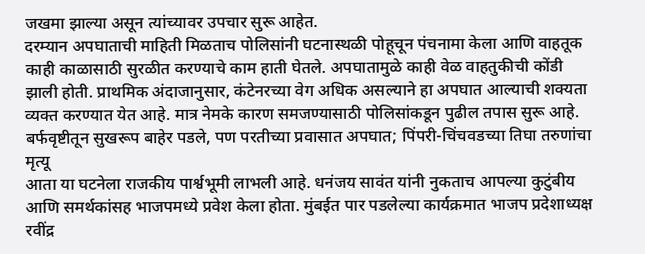जखमा झाल्या असून त्यांच्यावर उपचार सुरू आहेत.
दरम्यान अपघाताची माहिती मिळताच पोलिसांनी घटनास्थळी पोहूचून पंचनामा केला आणि वाहतूक काही काळासाठी सुरळीत करण्याचे काम हाती घेतले. अपघातामुळे काही वेळ वाहतुकीची कोंडी झाली होती. प्राथमिक अंदाजानुसार, कंटेनरच्या वेग अधिक असल्याने हा अपघात आल्याची शक्यता व्यक्त करण्यात येत आहे. मात्र नेमके कारण समजण्यासाठी पोलिसांकडून पुढील तपास सुरू आहे.
बर्फवृष्टीतून सुखरूप बाहेर पडले, पण परतीच्या प्रवासात अपघात; पिंपरी-चिंचवडच्या तिघा तरुणांचा मृत्यू
आता या घटनेला राजकीय पार्श्वभूमी लाभली आहे. धनंजय सावंत यांनी नुकताच आपल्या कुटुंबीय आणि समर्थकांसह भाजपमध्ये प्रवेश केला होता. मुंबईत पार पडलेल्या कार्यक्रमात भाजप प्रदेशाध्यक्ष रवींद्र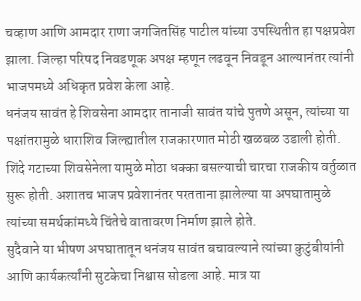चव्हाण आणि आमदार राणा जगजितसिंह पाटील यांच्या उपस्थितीत हा पक्षप्रवेश झाला. जिल्हा परिषद निवडणूक अपक्ष म्हणून लढवून निवडून आल्यानंतर त्यांनी भाजपमध्ये अधिकृत प्रवेश केला आहे.
धनंजय सावंत हे शिवसेना आमदार तानाजी सावंत यांचे पुतणे असून, त्यांच्या या पक्षांतरामुळे धाराशिव जिल्ह्यातील राजकारणात मोठी खळबळ उडाली होती. शिंदे गटाच्या शिवसेनेला यामुळे मोठा धक्का बसल्याची चारचा राजकीय वर्तुळात सुरू होती. अशातच भाजप प्रवेशानंतर परतताना झालेल्या या अपघातामुळे त्यांच्या समर्थकांमध्ये चिंतेचे वातावरण निर्माण झाले होते.
सुदैवाने या भीषण अपघातातून धनंजय सावंत बचावल्याने त्यांच्या कुटुंबीयांनी आणि कार्यकर्त्यांनी सुटकेचा निश्वास सोडला आहे. मात्र या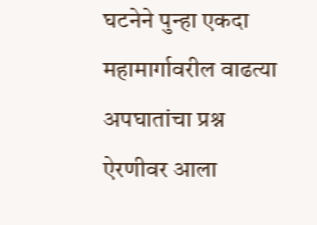घटनेने पुन्हा एकदा महामार्गावरील वाढत्या अपघातांचा प्रश्न ऐरणीवर आला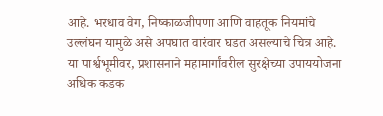आहे. भरधाव वेग, निष्काळजीपणा आणि वाहतूक नियमांचे उल्लंघन यामुळे असे अपघात वारंवार घडत असल्याचे चित्र आहे. या पार्श्वभूमीवर, प्रशासनाने महामार्गांवरील सुरक्षेच्या उपाययोजना अधिक कडक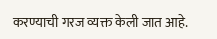करण्याची गरज व्यक्त केली जात आहे.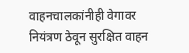वाहनचालकांनीही वेगावर नियंत्रण ठेवून सुरक्षित वाहन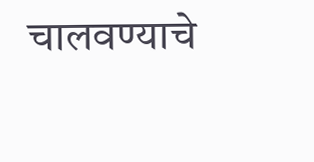चालवण्याचे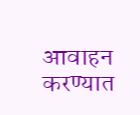आवाहन करण्यात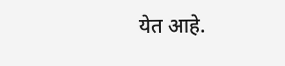येत आहे.